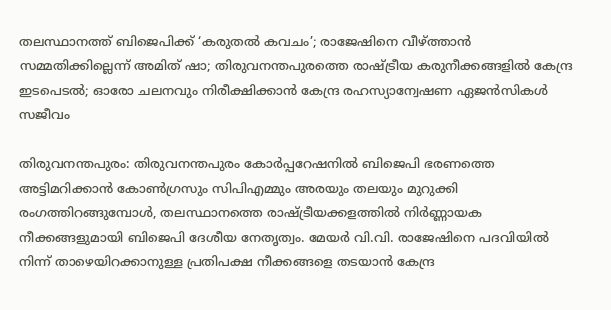തലസ്ഥാനത്ത് ബിജെപിക്ക് ‘കരുതല്‍ കവചം’; രാജേഷിനെ വീഴ്ത്താന്‍ സമ്മതിക്കില്ലെന്ന് അമിത് ഷാ; തിരുവനന്തപുരത്തെ രാഷ്ട്രീയ കരുനീക്കങ്ങളില്‍ കേന്ദ്ര ഇടപെടല്‍; ഓരോ ചലനവും നിരീക്ഷിക്കാന്‍ കേന്ദ്ര രഹസ്യാന്വേഷണ ഏജന്‍സികള്‍ സജീവം

തിരുവനന്തപുരം: തിരുവനന്തപുരം കോര്‍പ്പറേഷനില്‍ ബിജെപി ഭരണത്തെ അട്ടിമറിക്കാന്‍ കോണ്‍ഗ്രസും സിപിഎമ്മും അരയും തലയും മുറുക്കി രംഗത്തിറങ്ങുമ്പോള്‍, തലസ്ഥാനത്തെ രാഷ്ട്രീയക്കളത്തില്‍ നിര്‍ണ്ണായക നീക്കങ്ങളുമായി ബിജെപി ദേശീയ നേതൃത്വം. മേയര്‍ വി.വി. രാജേഷിനെ പദവിയില്‍ നിന്ന് താഴെയിറക്കാനുള്ള പ്രതിപക്ഷ നീക്കങ്ങളെ തടയാന്‍ കേന്ദ്ര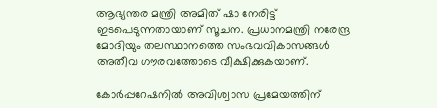ആഭ്യന്തര മന്ത്രി അമിത് ഷാ നേരിട്ട് ഇടപെടുന്നതായാണ് സൂചന. പ്രധാനമന്ത്രി നരേന്ദ്ര മോദിയും തലസ്ഥാനത്തെ സംഭവവികാസങ്ങള്‍ അതീവ ഗൗരവത്തോടെ വീക്ഷിക്കുകയാണ്.

കോര്‍പ്പറേഷനില്‍ അവിശ്വാസ പ്രമേയത്തിന്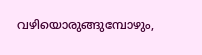വഴിയൊരുങ്ങുമ്പോഴും,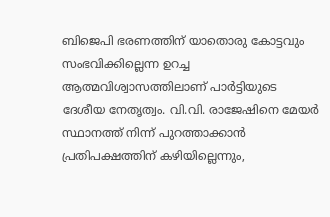ബിജെപി ഭരണത്തിന് യാതൊരു കോട്ടവും സംഭവിക്കില്ലെന്ന ഉറച്ച ആത്മവിശ്വാസത്തിലാണ് പാര്‍ട്ടിയുടെ ദേശീയ നേതൃത്വം. വി.വി. രാജേഷിനെ മേയര്‍ സ്ഥാനത്ത് നിന്ന് പുറത്താക്കാന്‍ പ്രതിപക്ഷത്തിന് കഴിയില്ലെന്നും,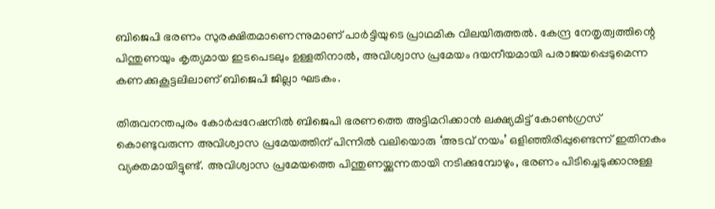ബിജെപി ഭരണം സുരക്ഷിതമാണെന്നുമാണ് പാര്‍ട്ടിയുടെ പ്രാഥമിക വിലയിരുത്തല്‍. കേന്ദ്ര നേതൃത്വത്തിന്റെ പിന്തുണയും കൃത്യമായ ഇടപെടലും ഉള്ളതിനാല്‍, അവിശ്വാസ പ്രമേയം ദയനീയമായി പരാജയപ്പെടുമെന്ന കണക്കുകൂട്ടലിലാണ് ബിജെപി ജില്ലാ ഘടകം.

തിരുവനന്തപുരം കോര്‍പ്പറേഷനില്‍ ബിജെപി ഭരണത്തെ അട്ടിമറിക്കാന്‍ ലക്ഷ്യമിട്ട് കോണ്‍ഗ്രസ് കൊണ്ടുവരുന്ന അവിശ്വാസ പ്രമേയത്തിന് പിന്നില്‍ വലിയൊരു ‘അടവ് നയം’ ഒളിഞ്ഞിരിപ്പുണ്ടെന്ന് ഇതിനകം വ്യക്തമായിട്ടുണ്ട്. അവിശ്വാസ പ്രമേയത്തെ പിന്തുണയ്ക്കുന്നതായി നടിക്കുമ്പോഴും, ഭരണം പിടിച്ചെടുക്കാനുള്ള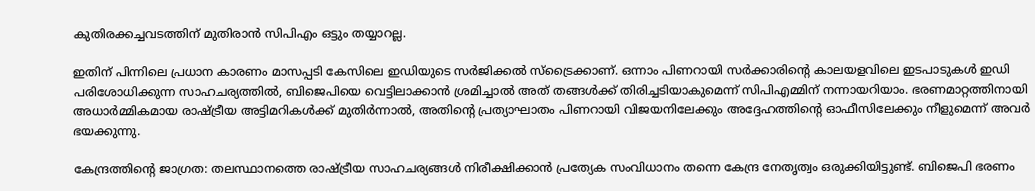കുതിരക്കച്ചവടത്തിന് മുതിരാന്‍ സിപിഎം ഒട്ടും തയ്യാറല്ല.

ഇതിന് പിന്നിലെ പ്രധാന കാരണം മാസപ്പടി കേസിലെ ഇഡിയുടെ സര്‍ജിക്കല്‍ സ്‌ട്രൈക്കാണ്. ഒന്നാം പിണറായി സര്‍ക്കാരിന്റെ കാലയളവിലെ ഇടപാടുകള്‍ ഇഡി പരിശോധിക്കുന്ന സാഹചര്യത്തില്‍, ബിജെപിയെ വെട്ടിലാക്കാന്‍ ശ്രമിച്ചാല്‍ അത് തങ്ങള്‍ക്ക് തിരിച്ചടിയാകുമെന്ന് സിപിഎമ്മിന് നന്നായറിയാം. ഭരണമാറ്റത്തിനായി അധാര്‍മ്മികമായ രാഷ്ട്രീയ അട്ടിമറികള്‍ക്ക് മുതിര്‍ന്നാല്‍, അതിന്റെ പ്രത്യാഘാതം പിണറായി വിജയനിലേക്കും അദ്ദേഹത്തിന്റെ ഓഫീസിലേക്കും നീളുമെന്ന് അവര്‍ ഭയക്കുന്നു.

കേന്ദ്രത്തിന്റെ ജാഗ്രത: തലസ്ഥാനത്തെ രാഷ്ട്രീയ സാഹചര്യങ്ങള്‍ നിരീക്ഷിക്കാന്‍ പ്രത്യേക സംവിധാനം തന്നെ കേന്ദ്ര നേതൃത്വം ഒരുക്കിയിട്ടുണ്ട്. ബിജെപി ഭരണം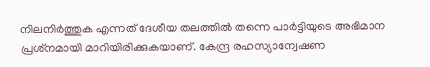നിലനിര്‍ത്തുക എന്നത് ദേശീയ തലത്തില്‍ തന്നെ പാര്‍ട്ടിയുടെ അഭിമാന പ്രശ്‌നമായി മാറിയിരിക്കുകയാണ്. കേന്ദ്ര രഹസ്യാന്വേഷണ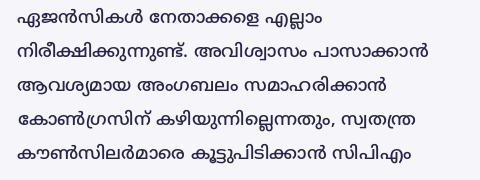ഏജന്‍സികള്‍ നേതാക്കളെ എല്ലാം നിരീക്ഷിക്കുന്നുണ്ട്. അവിശ്വാസം പാസാക്കാന്‍ ആവശ്യമായ അംഗബലം സമാഹരിക്കാന്‍ കോണ്‍ഗ്രസിന് കഴിയുന്നില്ലെന്നതും, സ്വതന്ത്ര കൗണ്‍സിലര്‍മാരെ കൂട്ടുപിടിക്കാന്‍ സിപിഎം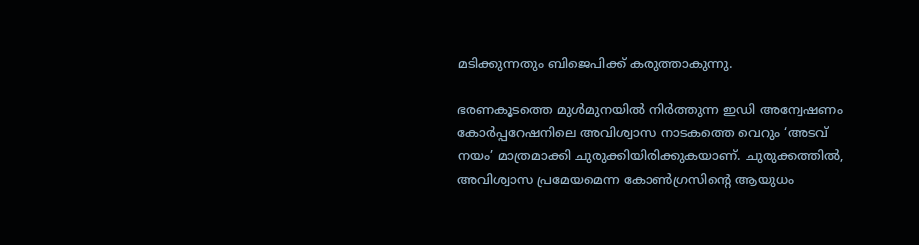മടിക്കുന്നതും ബിജെപിക്ക് കരുത്താകുന്നു.

ഭരണകൂടത്തെ മുള്‍മുനയില്‍ നിര്‍ത്തുന്ന ഇഡി അന്വേഷണം കോര്‍പ്പറേഷനിലെ അവിശ്വാസ നാടകത്തെ വെറും ‘അടവ് നയം’ മാത്രമാക്കി ചുരുക്കിയിരിക്കുകയാണ്. ചുരുക്കത്തില്‍, അവിശ്വാസ പ്രമേയമെന്ന കോണ്‍ഗ്രസിന്റെ ആയുധം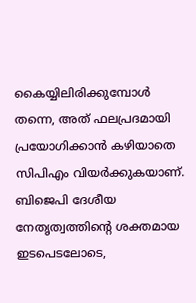കൈയ്യിലിരിക്കുമ്പോള്‍ തന്നെ, അത് ഫലപ്രദമായി പ്രയോഗിക്കാന്‍ കഴിയാതെ സിപിഎം വിയര്‍ക്കുകയാണ്. ബിജെപി ദേശീയ നേതൃത്വത്തിന്റെ ശക്തമായ ഇടപെടലോടെ,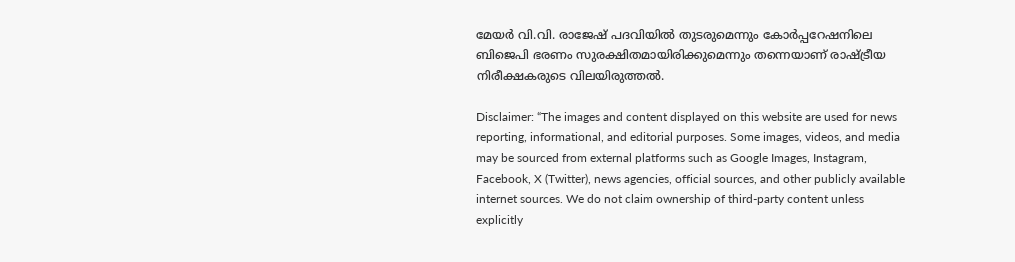മേയര്‍ വി.വി. രാജേഷ് പദവിയില്‍ തുടരുമെന്നും കോര്‍പ്പറേഷനിലെ ബിജെപി ഭരണം സുരക്ഷിതമായിരിക്കുമെന്നും തന്നെയാണ് രാഷ്ട്രീയ നിരീക്ഷകരുടെ വിലയിരുത്തല്‍.

Disclaimer: “The images and content displayed on this website are used for news reporting, informational, and editorial purposes. Some images, videos, and media may be sourced from external platforms such as Google Images, Instagram, Facebook, X (Twitter), news agencies, official sources, and other publicly available internet sources. We do not claim ownership of third-party content unless explicitly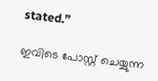stated.”

ഇവിടെ പോസ്റ്റ് ചെയ്യുന്ന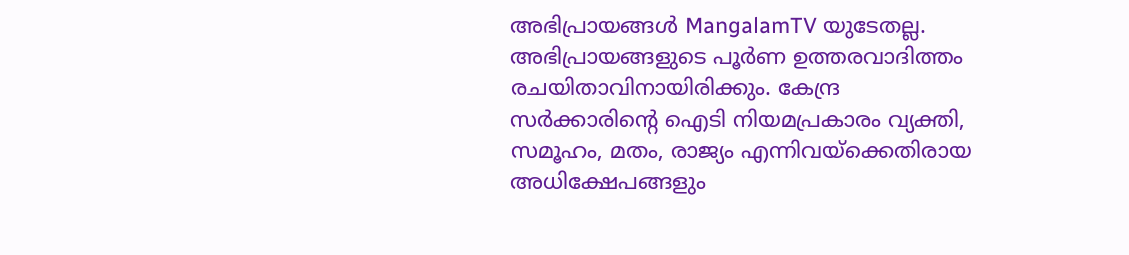അഭിപ്രായങ്ങൾ MangalamTV യുടേതല്ല. അഭിപ്രായങ്ങളുടെ പൂർണ ഉത്തരവാദിത്തം രചയിതാവിനായിരിക്കും. കേന്ദ്ര സർക്കാരിന്റെ ഐടി നിയമപ്രകാരം വ്യക്തി, സമൂഹം, മതം, രാജ്യം എന്നിവയ്ക്കെതിരായ അധിക്ഷേപങ്ങളും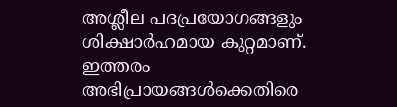അശ്ലീല പദപ്രയോഗങ്ങളും ശിക്ഷാർഹമായ കുറ്റമാണ്. ഇത്തരം അഭിപ്രായങ്ങൾക്കെതിരെ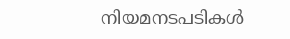നിയമനടപടികൾ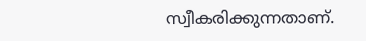സ്വീകരിക്കുന്നതാണ്.